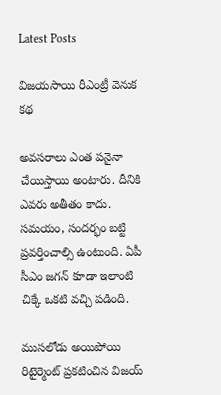Latest Posts

విజయసాయి రీఎంట్రీ వెనుక కథ

అవసరాలు ఎంత పనైనా చేయిస్తాయి అంటారు. దీనికి ఎవరు అతీతం కాదు. సమయం, సందర్భం బట్టి ప్రవర్తించాల్సి ఉంటుంది. ఏపీ సీఎం జగన్ కూడా ఇలాంటి చిక్కే ఒకటి వచ్చి పడింది.

ముసలోడు అయిపోయి రిటైర్మెంట్ ప్రకటించిన విజయ్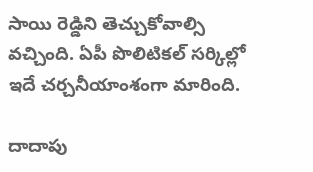సాయి రెడ్డిని తెచ్చుకోవాల్సి వచ్చింది. ఏపీ పొలిటికల్ సర్కిల్లో ఇదే చర్చనీయాంశంగా మారింది.

దాదాపు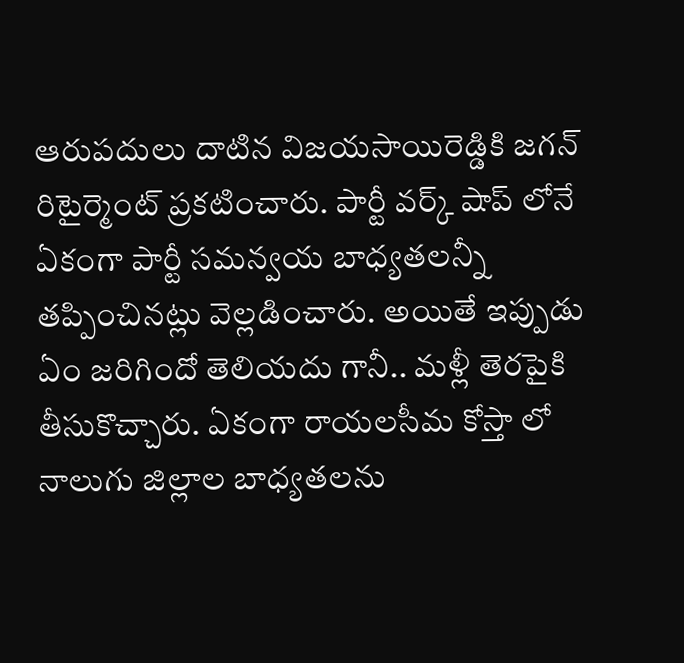ఆరుపదులు దాటిన విజయసాయిరెడ్డికి జగన్ రిటైర్మెంట్ ప్రకటించారు. పార్టీ వర్క్ షాప్ లోనే ఏకంగా పార్టీ సమన్వయ బాధ్యతలన్నీ తప్పించినట్లు వెల్లడించారు. అయితే ఇప్పుడు ఏం జరిగిందో తెలియదు గానీ.. మళ్లీ తెరపైకి తీసుకొచ్చారు. ఏకంగా రాయలసీమ కోస్తా లో నాలుగు జిల్లాల బాధ్యతలను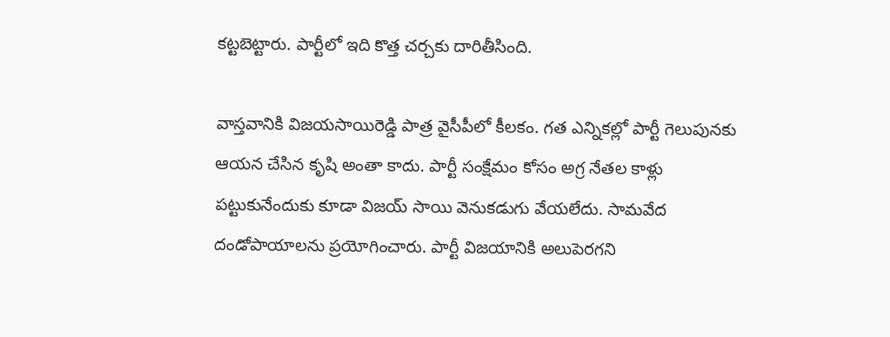కట్టబెట్టారు. పార్టీలో ఇది కొత్త చర్చకు దారితీసింది.

వాస్తవానికి విజయసాయిరెడ్డి పాత్ర వైసీపీలో కీలకం. గత ఎన్నికల్లో పార్టీ గెలుపునకు ఆయన చేసిన కృషి అంతా కాదు. పార్టీ సంక్షేమం కోసం అగ్ర నేతల కాళ్లు పట్టుకునేందుకు కూడా విజయ్ సాయి వెనుకడుగు వేయలేదు. సామవేద దండోపాయాలను ప్రయోగించారు. పార్టీ విజయానికి అలుపెరగని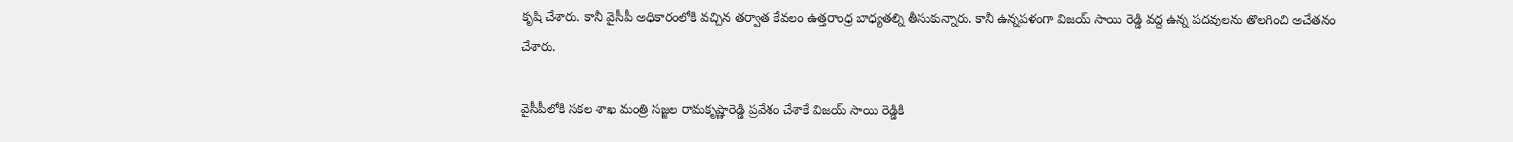కృషి చేశారు. కానీ వైసీపీ అధికారంలోకి వచ్చిన తర్వాత కేవలం ఉత్తరాంధ్ర బాధ్యతల్ని తీసుకున్నారు. కానీ ఉన్నపళంగా విజయ్ సాయి రెడ్డి వద్ద ఉన్న పదవులను తొలగించి అచేతనం చేశారు.

వైసీపీలోకి సకల శాఖ మంత్రి సజ్జల రామకృష్ణారెడ్డి ప్రవేశం చేశాకే విజయ్ సాయి రెడ్డికి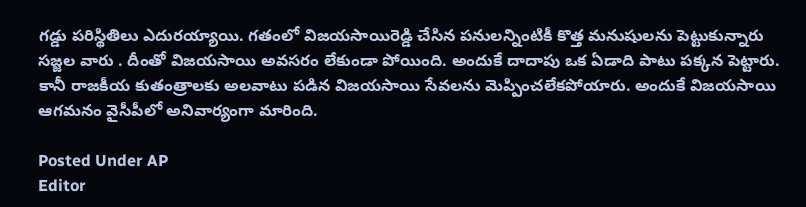గడ్డు పరిస్థితిలు ఎదురయ్యాయి. గతంలో విజయసాయిరెడ్డి చేసిన పనులన్నింటికీ కొత్త మనుషులను పెట్టుకున్నారు సజ్జల వారు . దీంతో విజయసాయి అవసరం లేకుండా పోయింది. అందుకే దాదాపు ఒక ఏడాది పాటు పక్కన పెట్టారు. కానీ రాజకీయ కుతంత్రాలకు అలవాటు పడిన విజయసాయి సేవలను మెప్పించలేకపోయారు. అందుకే విజయసాయి ఆగమనం వైసీపీలో అనివార్యంగా మారింది.

Posted Under AP
Editor